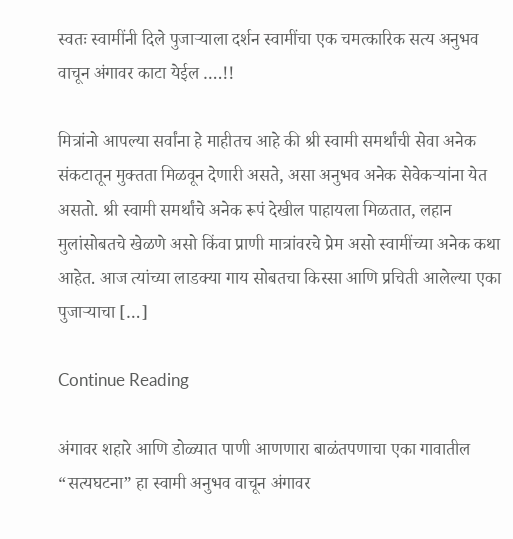स्वतः स्वामींनी दिले पुजाऱ्याला दर्शन स्वामींचा एक चमत्कारिक सत्य अनुभव वाचून अंगावर काटा येईल ….!!

मित्रांनो आपल्या सर्वांना हे माहीतच आहे की श्री स्वामी समर्थांची सेवा अनेक संकटातून मुक्तता मिळवून देणारी असते, असा अनुभव अनेक सेवेकऱ्यांना येत असतो. श्री स्वामी समर्थांचे अनेक रूपं देखील पाहायला मिळतात, लहान मुलांसोबतचे खेळणे असो किंवा प्राणी मात्रांवरचे प्रेम असो स्वामींच्या अनेक कथा आहेत. आज त्यांच्या लाडक्या गाय सोबतचा किस्सा आणि प्रचिती आलेल्या एका पुजाऱ्याचा […]

Continue Reading

अंगावर शहारे आणि डोळ्यात पाणी आणणारा बाळंतपणाचा एका गावातील “सत्यघटना” हा स्वामी अनुभव वाचून अंगावर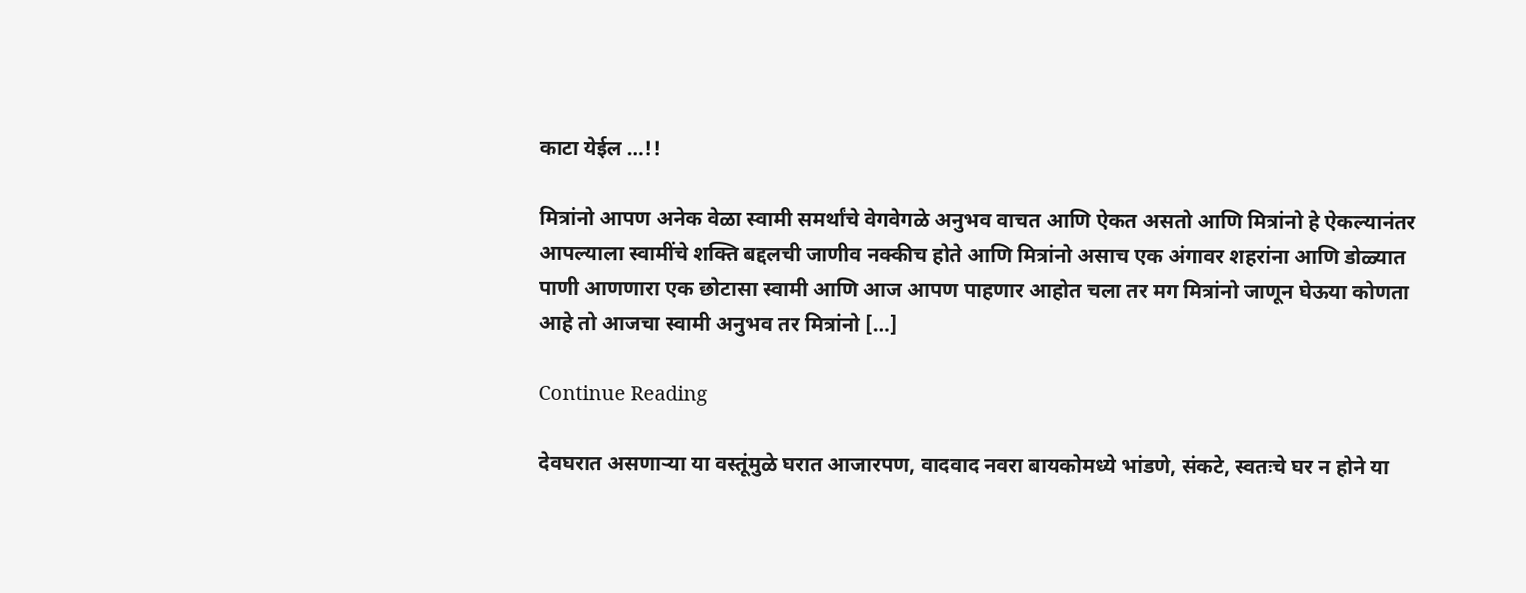काटा येईल …!!

मित्रांनो आपण अनेक वेळा स्वामी समर्थांचे वेगवेगळे अनुभव वाचत आणि ऐकत असतो आणि मित्रांनो हे ऐकल्यानंतर आपल्याला स्वामींचे शक्ति बद्दलची जाणीव नक्कीच होते आणि मित्रांनो असाच एक अंगावर शहरांना आणि डोळ्यात पाणी आणणारा एक छोटासा स्वामी आणि आज आपण पाहणार आहोत चला तर मग मित्रांनो जाणून घेऊया कोणता आहे तो आजचा स्वामी अनुभव तर मित्रांनो […]

Continue Reading

देवघरात असणाऱ्या या वस्तूंमुळे घरात आजारपण, वादवाद नवरा बायकोमध्ये भांडणे, संकटे, स्वतःचे घर न होने या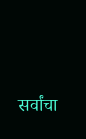सर्वांचा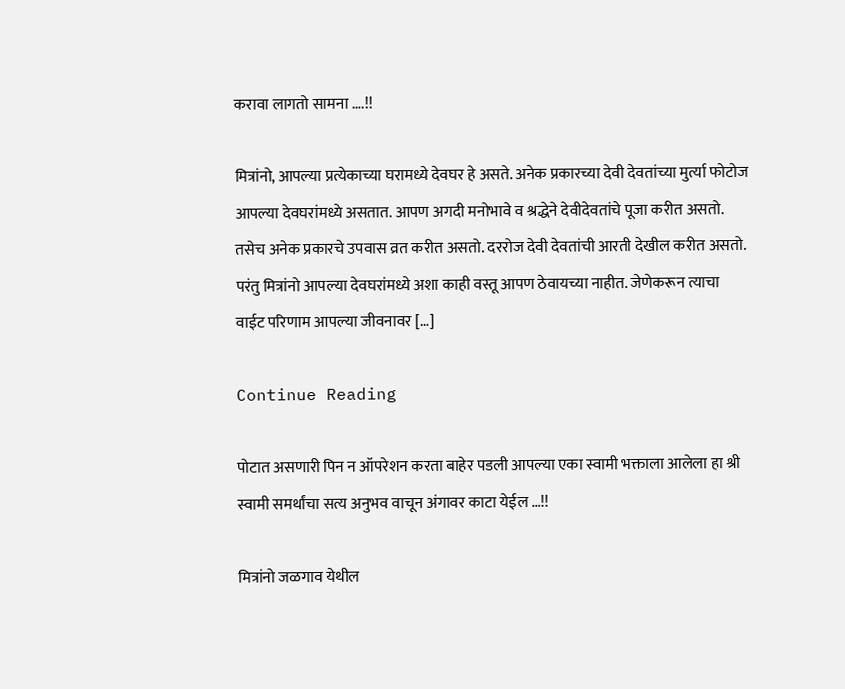करावा लागतो सामना ….!!

मित्रांनो, आपल्या प्रत्येकाच्या घरामध्ये देवघर हे असते. अनेक प्रकारच्या देवी देवतांच्या मुर्त्या फोटोज आपल्या देवघरांमध्ये असतात. आपण अगदी मनोभावे व श्रद्धेने देवीदेवतांचे पूजा करीत असतो. तसेच अनेक प्रकारचे उपवास व्रत करीत असतो. दररोज देवी देवतांची आरती देखील करीत असतो. परंतु मित्रांनो आपल्या देवघरांमध्ये अशा काही वस्तू आपण ठेवायच्या नाहीत. जेणेकरून त्याचा वाईट परिणाम आपल्या जीवनावर […]

Continue Reading

पोटात असणारी पिन न ऑपरेशन करता बाहेर पडली आपल्या एका स्वामी भक्ताला आलेला हा श्री स्वामी समर्थांचा सत्य अनुभव वाचून अंगावर काटा येईल …!!

मित्रांनो जळगाव येथील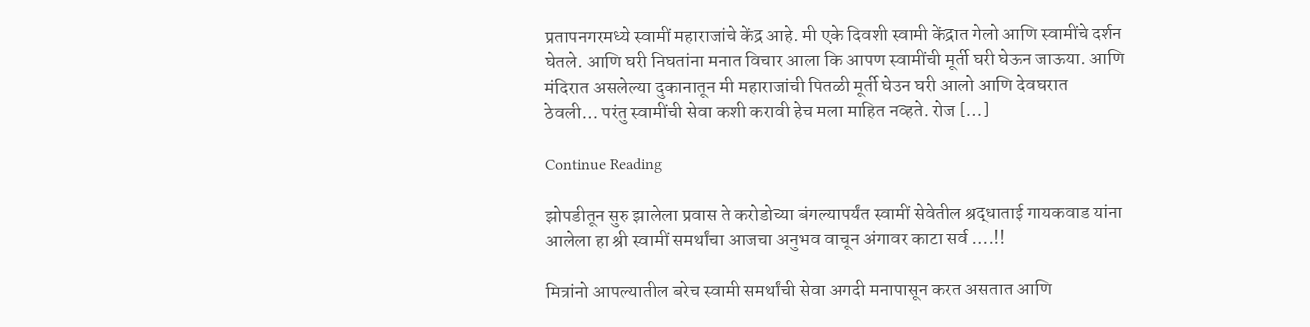प्रतापनगरमध्ये स्वामीं महाराजांचे केंद्र आहे. मी एके दिवशी स्वामी केंद्रात गेलो आणि स्वामींचे दर्शन घेतले. आणि घरी निघतांना मनात विचार आला कि आपण स्वामींची मूर्ती घरी घेऊन जाऊया. आणि मंदिरात असलेल्या दुकानातून मी महाराजांची पितळी मूर्ती घेउन घरी आलो आणि देवघरात ठेवली… परंतु स्वामींची सेवा कशी करावी हेच मला माहित नव्हते. रोज […]

Continue Reading

झोपडीतून सुरु झालेला प्रवास ते करोडोच्या बंगल्यापर्यंत स्वामीं सेवेतील श्रद्धाताई गायकवाड यांना आलेला हा श्री स्वामीं समर्थांचा आजचा अनुभव वाचून अंगावर काटा सर्व ….!!

मित्रांनो आपल्यातील बरेच स्वामी समर्थांची सेवा अगदी मनापासून करत असतात आणि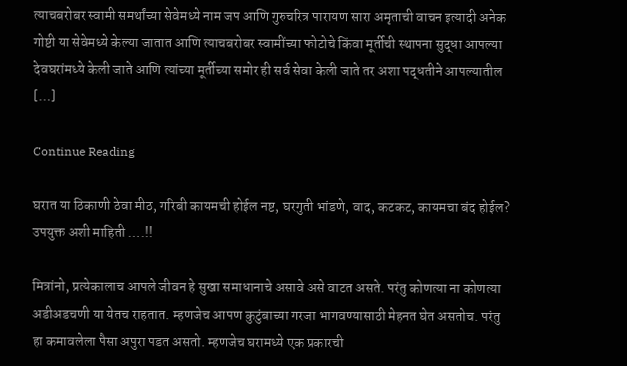त्याचबरोबर स्वामी समर्थांच्या सेवेमध्ये नाम जप आणि गुरुचरित्र पारायण सारा अमृताची वाचन इत्यादी अनेक गोष्टी या सेवेमध्ये केल्या जातात आणि त्याचबरोबर स्वामींच्या फोटोचे किंवा मूर्तीची स्थापना सुद्धा आपल्या देवघरांमध्ये केली जाते आणि त्यांच्या मूर्तीच्या समोर ही सर्व सेवा केली जाते तर अशा पद्धतीने आपल्यातील […]

Continue Reading

घरात या ठिकाणी ठेवा मीठ, गरिबी कायमची होईल नष्ट, घरगुती भांडणे, वाद, कटकट, कायमचा बंद होईल? उपयुक्त अशी माहिती ….!!

मित्रांनो, प्रत्येकालाच आपले जीवन हे सुखा समाधानाचे असावे असे वाटत असते. परंतु कोणत्या ना कोणत्या अडीअडचणी या येतच राहतात. म्हणजेच आपण कुटुंबाच्या गरजा भागवण्यासाठी मेहनत घेत असतोच. परंतु हा कमावलेला पैसा अपुरा पडत असतो. म्हणजेच घरामध्ये एक प्रकारची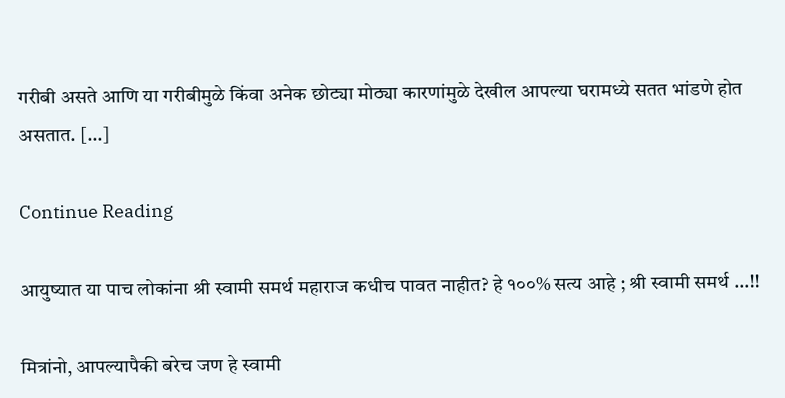गरीबी असते आणि या गरीबीमुळे किंवा अनेक छोट्या मोठ्या कारणांमुळे देखील आपल्या घरामध्ये सतत भांडणे होत असतात. […]

Continue Reading

आयुष्यात या पाच लोकांना श्री स्वामी समर्थ महाराज कधीच पावत नाहीत? हे १००% सत्य आहे ; श्री स्वामी समर्थ …!!

मित्रांनो, आपल्यापैकी बरेच जण हे स्वामी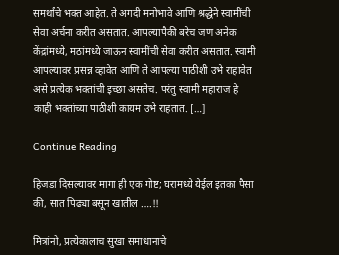समर्थांचे भक्त आहेत. ते अगदी मनोभावे आणि श्रद्धेने स्वामींची सेवा अर्चना करीत असतात. आपल्यापैकी बरेच जण अनेक केंद्रांमध्ये, मठांमध्ये जाऊन स्वामींची सेवा करीत असतात. स्वामी आपल्यावर प्रसन्न व्हावेत आणि ते आपल्या पाठीशी उभे राहावेत असे प्रत्येक भक्तांची इच्छा असतेच. परंतु स्वामी महाराज हे काही भक्तांच्या पाठीशी कायम उभे राहतात. […]

Continue Reading

हिजडा दिसल्यावर मागा ही एक गोष्ट; घरामध्ये येईल इतका पैसा की, सात पिढ्या बसून खातील ….!!

मित्रांनो, प्रत्येकालाच सुखा समाधानाचे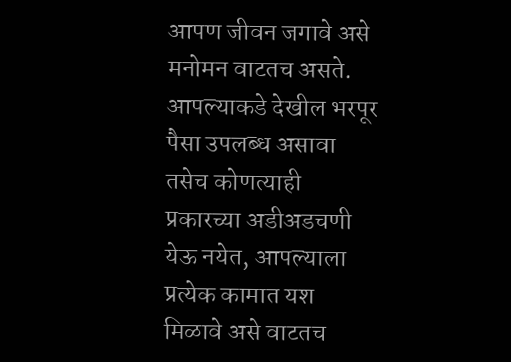आपण जीवन जगावे असे मनोमन वाटतच असते. आपल्याकडे देखील भरपूर पैसा उपलब्ध असावा तसेच कोणत्याही प्रकारच्या अडीअडचणी येऊ नयेत, आपल्याला प्रत्येक कामात यश मिळावे असे वाटतच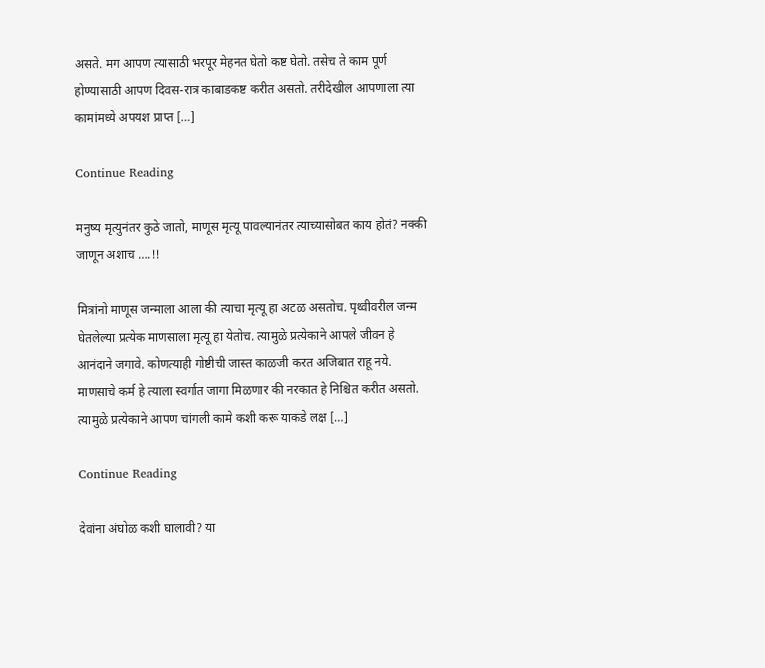असते. मग आपण त्यासाठी भरपूर मेहनत घेतो कष्ट घेतो. तसेच ते काम पूर्ण होण्यासाठी आपण दिवस-रात्र काबाडकष्ट करीत असतो. तरीदेखील आपणाला त्या कामांमध्ये अपयश प्राप्त […]

Continue Reading

मनुष्य मृत्युनंतर कुठे जातो, माणूस मृत्यू पावल्यानंतर त्याच्यासोबत काय होतं? नक्की जाणून अशाच ….!!

मित्रांनो माणूस जन्माला आला की त्याचा मृत्यू हा अटळ असतोच. पृथ्वीवरील जन्म घेतलेल्या प्रत्येक माणसाला मृत्यू हा येतोच. त्यामुळे प्रत्येकाने आपले जीवन हे आनंदाने जगावे. कोणत्याही गोष्टीची जास्त काळजी करत अजिबात राहू नये. माणसाचे कर्म हे त्याला स्वर्गात जागा मिळणार की नरकात हे निश्चित करीत असतो. त्यामुळे प्रत्येकाने आपण चांगली कामे कशी करू याकडे लक्ष […]

Continue Reading

देवांना अंघोळ कशी घालावी? या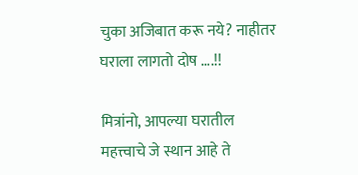चुका अजिबात करू नये? नाहीतर घराला लागतो दोष ….!!

मित्रांनो, आपल्या घरातील महत्त्वाचे जे स्थान आहे ते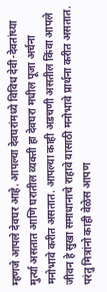म्हणजे आपले देवघर आहे. आपल्या देवघरांमध्ये विविध देवी-देवतांच्या मुर्त्या असतात आणि घरातील व्यक्ती हा देवघरा मधील पूजा अर्चना मनोभावे करीत असतात. आपल्या काही अडचणी असतील किंवा आपले जीवन हे सुखा समाधानाचे राहावे यासाठी मनोभावे प्रार्थना करीत असतात. परंतु मित्रांनो काही वेळेस आपण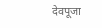देवपूजा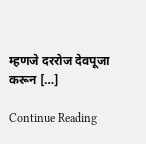म्हणजे दररोज देवपूजा करून […]

Continue Reading